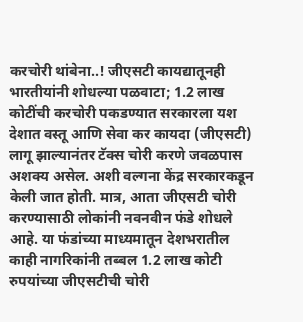करचोरी थांबेना..! जीएसटी कायद्यातूनही भारतीयांनी शोधल्या पळवाटा; 1.2 लाख कोटींची करचोरी पकडण्यात सरकारला यश
देशात वस्तू आणि सेवा कर कायदा (जीएसटी) लागू झाल्यानंतर टॅक्स चोरी करणे जवळपास अशक्य असेल. अशी वल्गना केंद्र सरकारकडून केली जात होती. मात्र, आता जीएसटी चोरी करण्यासाठी लोकांनी नवनवीन फंडे शोधले आहे. या फंडांच्या माध्यमातून देशभरातील काही नागरिकांनी तब्बल 1.2 लाख कोटी रुपयांच्या जीएसटीची चोरी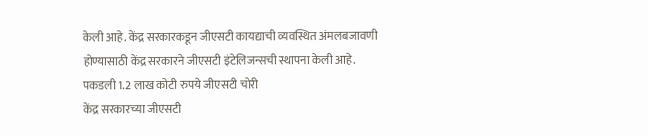केली आहे. केंद्र सरकारकडून जीएसटी कायद्याची व्यवस्थित अंमलबजावणी होण्यासाठी केंद्र सरकारने जीएसटी इंटेलिजन्सची स्थापना केली आहे.
पकडली 1.2 लाख कोटी रुपये जीएसटी चोरी
केंद्र सरकारच्या जीएसटी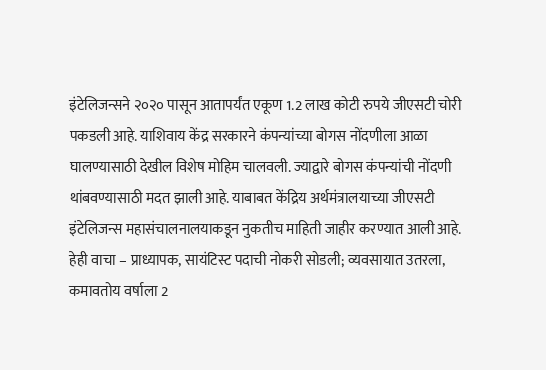इंटेलिजन्सने २०२० पासून आतापर्यंत एकूण 1.2 लाख कोटी रुपये जीएसटी चोरी पकडली आहे. याशिवाय केंद्र सरकारने कंपन्यांच्या बोगस नोंदणीला आळा घालण्यासाठी देखील विशेष मोहिम चालवली. ज्याद्वारे बोगस कंपन्यांची नोंदणी थांबवण्यासाठी मदत झाली आहे. याबाबत केंद्रिय अर्थमंत्रालयाच्या जीएसटी इंटेलिजन्स महासंचालनालयाकडून नुकतीच माहिती जाहीर करण्यात आली आहे.
हेही वाचा – प्राध्यापक, सायंटिस्ट पदाची नोकरी सोडली; व्यवसायात उतरला, कमावतोय वर्षाला 2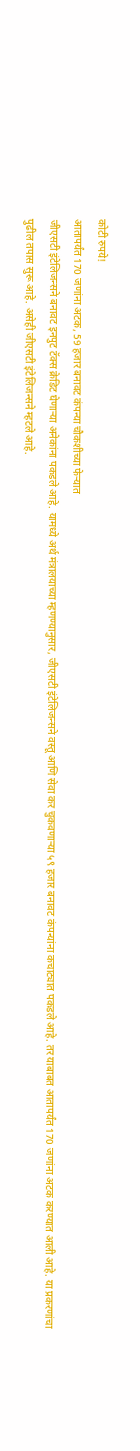कोटी रुपये!
आतापर्यंत 170 जणांना अटक, 59 हजार बनावट कंपन्या चौकशीच्या फेऱ्यात
जीएसटी इंटेलिजन्सने बनावट इनपुट टॅक्स क्रेडिट घेणाऱ्या अनेकांना पकडले आहे. यामध्ये अर्थ मंत्रालयाच्या म्हणण्यानुसार, जीएसटी इंटेलिजन्सने वस्तू आणि सेवा कर चुकवणाऱ्या ५९ हजार बनावट कंपन्यांना कचाट्यात पकडले आहे. तर याबाबत आतापर्यंत 170 जणांना अटक करण्यात आली आहे. या प्रकरणांचा पुढील तपास सुरू आहे. असेही जीएसटी इंटेलिजन्सने म्हटले आहे.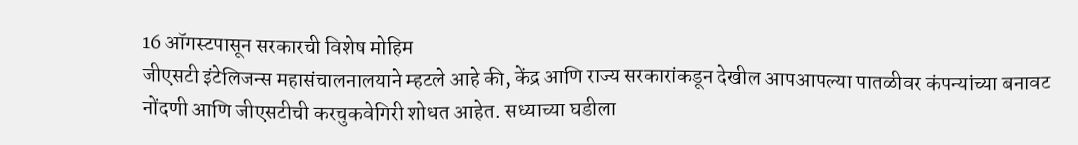16 ऑगस्टपासून सरकारची विशेष मोहिम
जीएसटी इंटेलिजन्स महासंचालनालयाने म्हटले आहे की, केंद्र आणि राज्य सरकारांकडून देखील आपआपल्या पातळीवर कंपन्यांच्या बनावट नोंदणी आणि जीएसटीची करचुकवेगिरी शोधत आहेत. सध्याच्या घडीला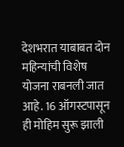देशभरात याबाबत दोन महिन्यांची विशेष योजना राबनली जात आहे. 16 ऑगस्टपासून ही मोहिम सुरू झाली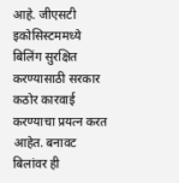आहे. जीएसटी इकोसिस्टममध्ये बिलिंग सुरक्षित करण्यासाठी सरकार कठोर कारवाई करण्याचा प्रयत्न करत आहेत. बनावट बिलांवर ही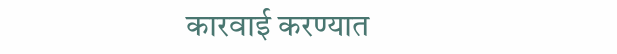कारवाई करण्यात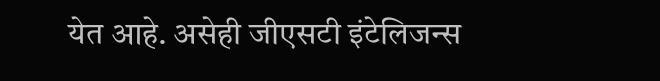येत आहे. असेही जीएसटी इंटेलिजन्स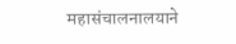महासंचालनालयाने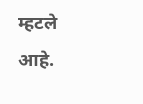म्हटले आहे.